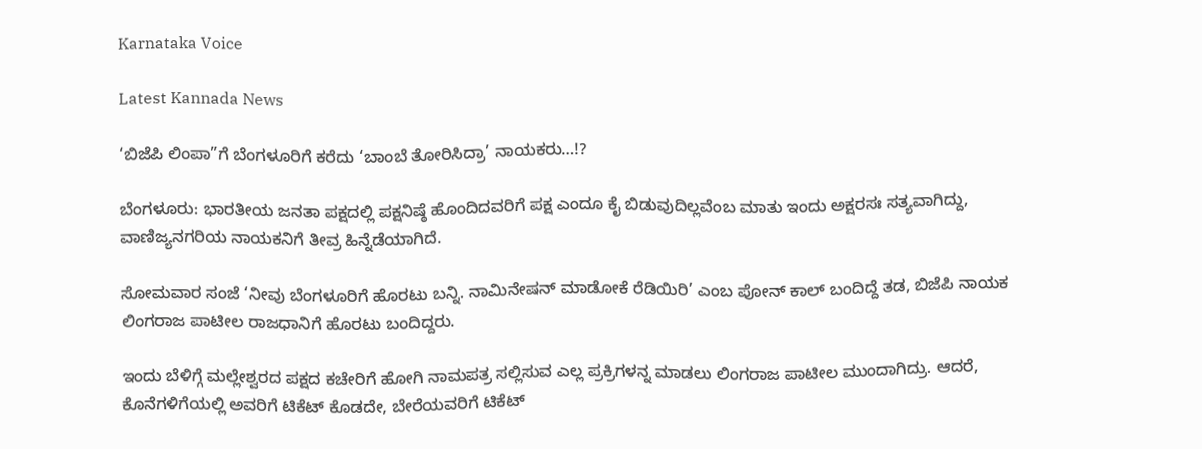Karnataka Voice

Latest Kannada News

‘ಬಿಜೆಪಿ ಲಿಂಪಾ”ಗೆ ಬೆಂಗಳೂರಿಗೆ ಕರೆದು ‘ಬಾಂಬೆ ತೋರಿಸಿದ್ರಾ’ ನಾಯಕರು…!?

ಬೆಂಗಳೂರು: ಭಾರತೀಯ ಜನತಾ ಪಕ್ಷದಲ್ಲಿ ಪಕ್ಷನಿಷ್ಠೆ ಹೊಂದಿದವರಿಗೆ ಪಕ್ಷ ಎಂದೂ ಕೈ ಬಿಡುವುದಿಲ್ಲವೆಂಬ ಮಾತು ಇಂದು ಅಕ್ಷರಸಃ ಸತ್ಯವಾಗಿದ್ದು, ವಾಣಿಜ್ಯನಗರಿಯ ನಾಯಕನಿಗೆ ತೀವ್ರ ಹಿನ್ನೆಡೆಯಾಗಿದೆ.

ಸೋಮವಾರ ಸಂಜೆ ‘ನೀವು ಬೆಂಗಳೂರಿಗೆ ಹೊರಟು ಬನ್ನಿ. ನಾಮಿನೇಷನ್ ಮಾಡೋಕೆ ರೆಡಿಯಿರಿ’ ಎಂಬ ಪೋನ್ ಕಾಲ್ ಬಂದಿದ್ದೆ ತಡ, ಬಿಜೆಪಿ ನಾಯಕ ಲಿಂಗರಾಜ ಪಾಟೀಲ ರಾಜಧಾನಿಗೆ ಹೊರಟು ಬಂದಿದ್ದರು.

ಇಂದು ಬೆಳಿಗ್ಗೆ ಮಲ್ಲೇಶ್ವರದ ಪಕ್ಷದ ಕಚೇರಿಗೆ ಹೋಗಿ ನಾಮಪತ್ರ ಸಲ್ಲಿಸುವ ಎಲ್ಲ ಪ್ರಕ್ರಿಗಳನ್ನ ಮಾಡಲು ಲಿಂಗರಾಜ ಪಾಟೀಲ ಮುಂದಾಗಿದ್ರು. ಆದರೆ, ಕೊನೆಗಳಿಗೆಯಲ್ಲಿ ಅವರಿಗೆ ಟಿಕೆಟ್ ಕೊಡದೇ, ಬೇರೆಯವರಿಗೆ ಟಿಕೆಟ್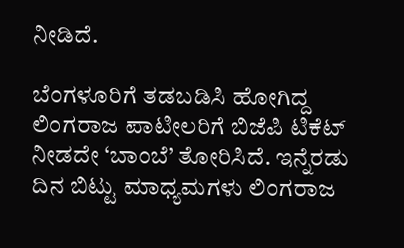ನೀಡಿದೆ.

ಬೆಂಗಳೂರಿಗೆ ತಡಬಡಿಸಿ ಹೋಗಿದ್ದ ಲಿಂಗರಾಜ ಪಾಟೀಲರಿಗೆ ಬಿಜೆಪಿ ಟಿಕೆಟ್ ನೀಡದೇ ‘ಬಾಂಬೆ’ ತೋರಿಸಿದೆ. ಇನ್ನೆರಡು ದಿನ ಬಿಟ್ಟು ಮಾಧ್ಯಮಗಳು ಲಿಂಗರಾಜ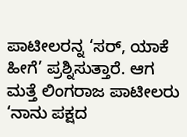ಪಾಟೀಲರನ್ನ ‘ಸರ್, ಯಾಕೆ ಹೀಗೆ’ ಪ್ರಶ್ನಿಸುತ್ತಾರೆ. ಆಗ ಮತ್ತೆ ಲಿಂಗರಾಜ ಪಾಟೀಲರು ‘ನಾನು ಪಕ್ಷದ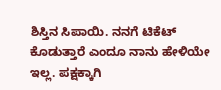ಶಿಸ್ತಿನ ಸಿಪಾಯಿ. ನನಗೆ ಟಿಕೆಟ್ ಕೊಡುತ್ತಾರೆ ಎಂದೂ ನಾನು ಹೇಳಿಯೇ ಇಲ್ಲ. ಪಕ್ಷಕ್ಕಾಗಿ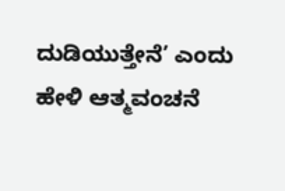ದುಡಿಯುತ್ತೇನೆ’ ಎಂದು ಹೇಳಿ ಆತ್ಮವಂಚನೆ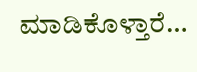ಮಾಡಿಕೊಳ್ತಾರೆ…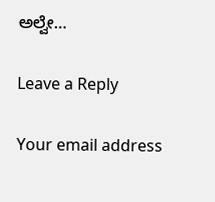ಅಲ್ವೇ…

Leave a Reply

Your email address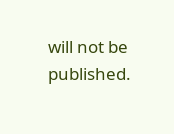will not be published.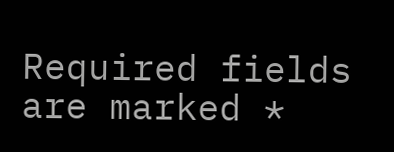Required fields are marked *